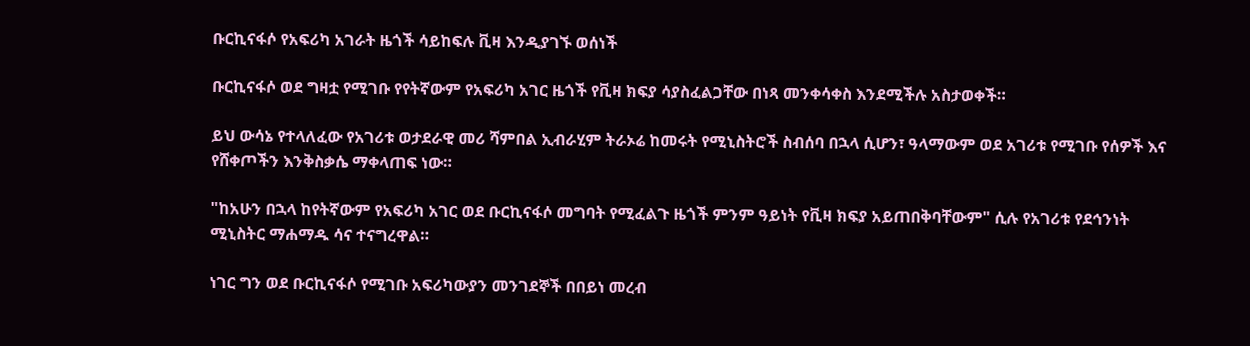ቡርኪናፋሶ የአፍሪካ አገራት ዜጎች ሳይከፍሉ ቪዛ እንዲያገኙ ወሰነች

ቡርኪናፋሶ ወደ ግዛቷ የሚገቡ የየትኛውም የአፍሪካ አገር ዜጎች የቪዛ ክፍያ ሳያስፈልጋቸው በነጻ መንቀሳቀስ እንደሚችሉ አስታወቀች።

ይህ ውሳኔ የተላለፈው የአገሪቱ ወታደራዊ መሪ ሻምበል ኢብራሂም ትራኦሬ ከመሩት የሚኒስትሮች ስብሰባ በኋላ ሲሆን፣ ዓላማውም ወደ አገሪቱ የሚገቡ የሰዎች እና የሸቀጦችን እንቅስቃሴ ማቀላጠፍ ነው።

"ከአሁን በኋላ ከየትኛውም የአፍሪካ አገር ወደ ቡርኪናፋሶ መግባት የሚፈልጉ ዜጎች ምንም ዓይነት የቪዛ ክፍያ አይጠበቅባቸውም" ሲሉ የአገሪቱ የደኅንነት ሚኒስትር ማሐማዱ ሳና ተናግረዋል።

ነገር ግን ወደ ቡርኪናፋሶ የሚገቡ አፍሪካውያን መንገደኞች በበይነ መረብ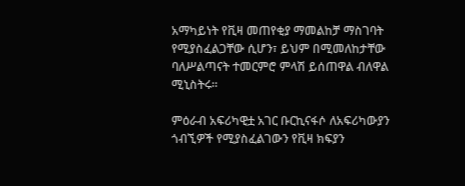አማካይነት የቪዛ መጠየቂያ ማመልከቻ ማስገባት የሚያስፈልጋቸው ሲሆን፣ ይህም በሚመለከታቸው ባለሥልጣናት ተመርምሮ ምላሽ ይሰጠዋል ብለዋል ሚኒስትሩ።

ምዕራብ አፍሪካዊቷ አገር ቡርኪናፋሶ ለአፍሪካውያን ጎብኚዎች የሚያስፈልገውን የቪዛ ክፍያን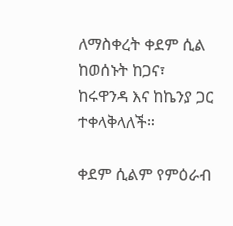ለማስቀረት ቀደም ሲል ከወሰኑት ከጋና፣ ከሩዋንዳ እና ከኬንያ ጋር ተቀላቅላለች።

ቀደም ሲልም የምዕራብ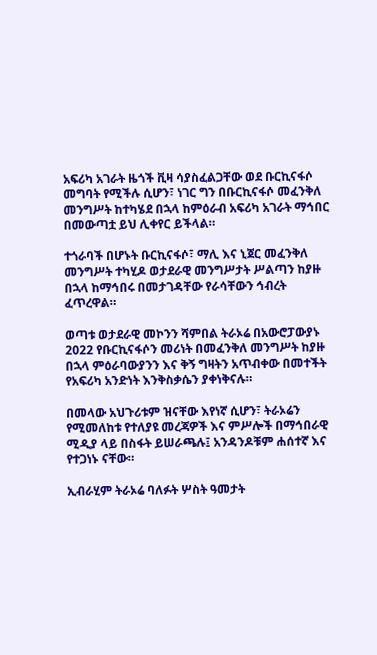አፍሪካ አገራት ዜጎች ቪዛ ሳያስፈልጋቸው ወደ ቡርኪናፋሶ መግባት የሚችሉ ሲሆን፣ ነገር ግን በቡርኪናፋሶ መፈንቅለ መንግሥት ከተካሄደ በኋላ ከምዕራብ አፍሪካ አገራት ማኅበር በመውጣቷ ይህ ሊቀየር ይችላል።

ተጎራባች በሆኑት ቡርኪናፋሶ፣ ማሊ እና ኒጀር መፈንቅለ መንግሥት ተካሂዶ ወታደራዊ መንግሥታት ሥልጣን ከያዙ በኋላ ከማኅበሩ በመታገዳቸው የራሳቸውን ኅብረት ፈጥረዋል።

ወጣቱ ወታደራዊ መኮንን ሻምበል ትራኦሬ በአውሮፓውያኑ 2022 የቡርኪናፋሶን መሪነት በመፈንቅለ መንግሥት ከያዙ በኋላ ምዕራባውያንን እና ቅኝ ግዛትን አጥብቀው በመተችት የአፍሪካ አንድነት እንቅስቃሴን ያቀነቅናሉ።

በመላው አህጉሪቱም ዝናቸው እየነኛ ሲሆን፣ ትራኦሬን የሚመለከቱ የተለያዩ መረጃዎች እና ምሥሎች በማኅበራዊ ሚዲያ ላይ በስፋት ይሠራጫሉ፤ አንዳንዶቹም ሐሰተኛ እና የተጋነኑ ናቸው።

ኢብራሂም ትራኦሬ ባለፉት ሦስት ዓመታት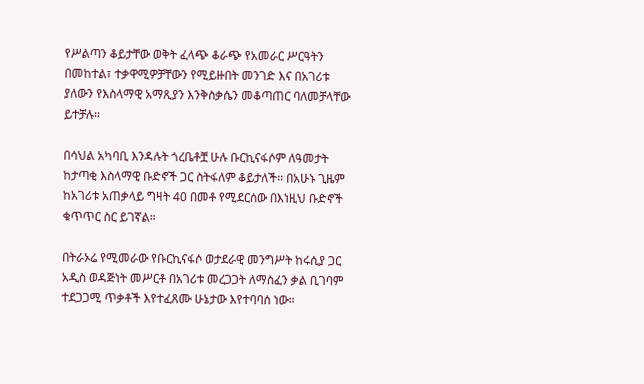የሥልጣን ቆይታቸው ወቅት ፈላጭ ቆራጭ የአመራር ሥርዓትን በመከተል፣ ተቃዋሚዎቻቸውን የሚይዙበት መንገድ እና በአገሪቱ ያለውን የእስላማዊ አማጺያን እንቅስቃሴን መቆጣጠር ባለመቻላቸው ይተቻሉ።

በሳህል አካባቢ እንዳሉት ጎረቤቶቿ ሁሉ ቡርኪናፋሶም ለዓመታት ከታጣቂ እስላማዊ ቡድኖች ጋር ስትፋለም ቆይታለች። በአሁኑ ጊዜም ከአገሪቱ አጠቃላይ ግዛት 40 በመቶ የሚደርሰው በእነዚህ ቡድኖች ቁጥጥር ስር ይገኛል።

በትራኦሬ የሚመራው የቡርኪናፋሶ ወታደራዊ መንግሥት ከሩሲያ ጋር አዲስ ወዳጅነት መሥርቶ በአገሪቱ መረጋጋት ለማስፈን ቃል ቢገባም ተደጋጋሚ ጥቃቶች እየተፈጸሙ ሁኔታው እየተባባሰ ነው።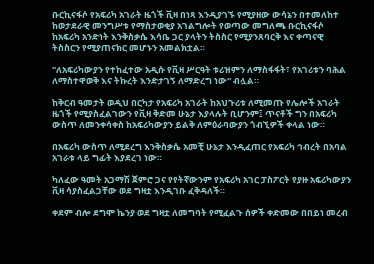ቡርኪናፋሶ የአፍሪካ አገራት ዜጎች ቪዛ በነጻ እንዲያገኙ የሚያዘው ውሳኔን በተመለከተ ከወታደራዊ መንግሥቱ የማስታወቂያ አገልግሎት የወጣው መግለጫ ቡርኪናፋሶ ከአፍሪካ አንድነት እንቅስቃሴ እሳቤ ጋር ያላትን ትስስር የሚያንጸባርቅ እና ቀጣናዊ ትስስርን የሚያጠናክር መሆኑን አመልክቷል።

"ለአፍሪካውያን የተከፈተው አዲሱ የቪዛ ሥርዓት ቱሪዝምን ለማስፋፋት፣ የአገሪቱን ባሕል ለማስተዋወቅ እና ትኩረት እንድታገኝ ለማድረግ ነው" ብሏል።

ከቅርብ ዓመታት ወዲህ በርካታ የአፍሪካ አገራት ከአህጉሪቱ ለሚመጡ የሌሎች አገራት ዜጎች የሚያስፈልገውን የቪዛ ቅድመ ሁኔታ እያላሉት ቢሆንም፤ ጥናቶች ግን በአፍሪካ ውስጥ ለመንቀሳቀስ ከአፍሪካውያን ይልቅ ለምዕራባውያን ጎብኚዎች ቀላል ነው።

በአፍሪካ ውስጥ ለሚደረግ እንቅስቃሴ አመቺ ሁኔታ እንዲፈጠር የአፍሪካ ኅብረት በአባል አገራቱ ላይ ግፊት እያደረገ ነው።

ካለፈው ዓመት አጋማሽ ጀምሮ ጋና የየትኛውንም የአፍሪካ አገር ፓስፖርት የያዙ አፍሪካውያን ቪዛ ሳያስፈልጋቸው ወደ ግዛቷ እንዲገቡ ፈቅዳለች።

ቀደም ብሎ ደግሞ ኬንያ ወደ ግዛቷ ለመግባት የሚፈልጉ ሰዎች ቀድመው በበይነ መረብ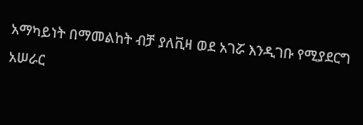አማካይነት በማመልከት ብቻ ያለቪዛ ወደ አገሯ እንዲገቡ የሚያደርግ አሠራር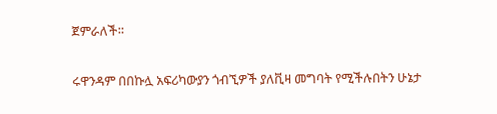ጀምራለች።

ሩዋንዳም በበኩሏ አፍሪካውያን ጎብኚዎች ያለቪዛ መግባት የሚችሉበትን ሁኔታ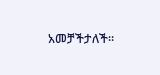አመቻችታለች።